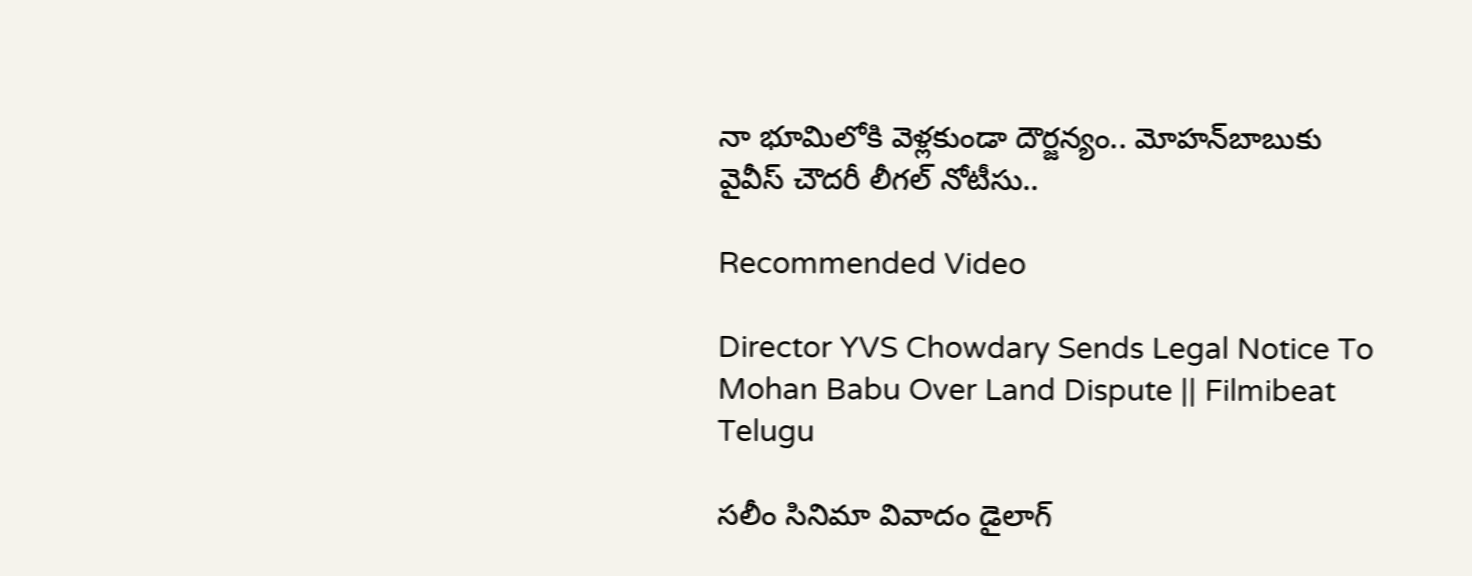నా భూమిలోకి వెళ్లకుండా దౌర్జన్యం.. మోహన్‌బాబుకు వైవీస్ చౌదరీ లీగల్ నోటీసు..

Recommended Video

Director YVS Chowdary Sends Legal Notice To Mohan Babu Over Land Dispute || Filmibeat Telugu

సలీం సినిమా వివాదం డైలాగ్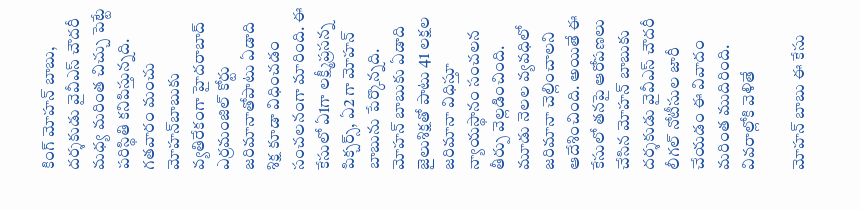కింగ్ మోహన్ బాబు, దర్శకుడు వైవీఎస్ చౌదరీ మధ్య మరింత చిచ్చు పెట్టే పరిస్థితి కనిపిస్తున్నది. గతవారం మంచు మోహన్‌బాబుకు వ్యతిరేకంగా హైదరాబాద్ ఎర్రమంజిల్ కోర్టు జరిమానాతోపాటు ఏడాది శిక్ష కూడా విధించడం సంచలనంగా మారింది. ఈ కేసులో ఏ1గా లక్ష్మీప్రసన్న పిక్చర్స్, ఏ2 గా మోహన్ బాబును పేర్కొన్నది. మోహన్ బాబుకు ఏడాది జైలుశిక్షతో పాటు 41 లక్షల జరిమానా విధిస్తూ న్యాయస్థానం సంచలన తీర్పు వెల్లడించింది. మూడు నెలల వ్యవధిలో జరిమానా చెల్లించాలని ఆదేశించింది. అయితే ఈ కేసులో తనపై ఆరోపణలు చేసిన మోహన్ బాబుకు దర్శకుడు వైవీఎస్ చౌదరీ లీగల్ నోటీసుల జారీ చేయడం ఈ వివాదం మరింత ముదిరింది. వివరాల్లోకి వెళితే

మోహన్ బాబు ఈ కేసు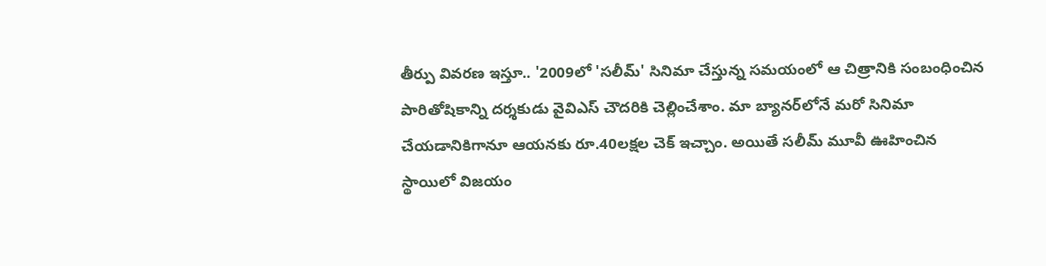తీర్పు వివరణ ఇస్తూ.. '2009లో 'స‌లీమ్' సినిమా చేస్తున్న స‌మయంలో ఆ చిత్రానికి సంబంధించిన పారితోషికాన్ని ద‌ర్శ‌కుడు వైవిఎస్ చౌద‌రికి చెల్లించేశాం. మా బ్యాన‌ర్‌లోనే మ‌రో సినిమా చేయ‌డానికిగానూ ఆయ‌న‌కు రూ.40ల‌క్ష‌ల చెక్ ఇచ్చాం. అయితే స‌లీమ్ మూవీ ఊహించిన స్థాయిలో విజ‌యం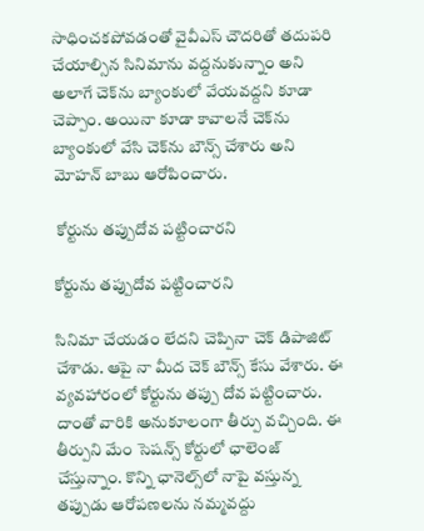సాధించ‌క‌పోవ‌డంతో వైవీఎస్ చౌద‌రితో త‌దుప‌రి చేయాల్సిన సినిమాను వ‌ద్ద‌నుకున్నాం అని అలాగే చెక్‌ను బ్యాంకులో వేయ‌వ‌ద్ద‌ని కూడా చెప్పాం. అయినా కూడా కావాల‌నే చెక్‌ను బ్యాంకులో వేసి చెక్‌ను బౌన్స్ చేశారు అని మోహన్ బాబు ఆరోపించారు.

 కోర్టును తప్పుదోవ పట్టించారని

కోర్టును తప్పుదోవ పట్టించారని

సినిమా చేయడం లేదని చెప్పినా చెక్ డిపాజిట్ చేశాడు. ఆపై నా మీద చెక్ బౌన్స్‌ కేసు వేశారు. ఈ వ్యవహారంలో కోర్టును త‌ప్పు దోవ ప‌ట్టించారు. దాంతో వారికి అనుకూలంగా తీర్పు వ‌చ్చింది. ఈ తీర్పుని మేం సెష‌న్స్ కోర్టులో ఛాలెంజ్ చేస్తున్నాం. కొన్ని ఛానెల్స్‌లో నాపై వ‌స్తున్న త‌ప్పుడు ఆరోప‌ణ‌ల‌ను న‌మ్మ‌వద్దు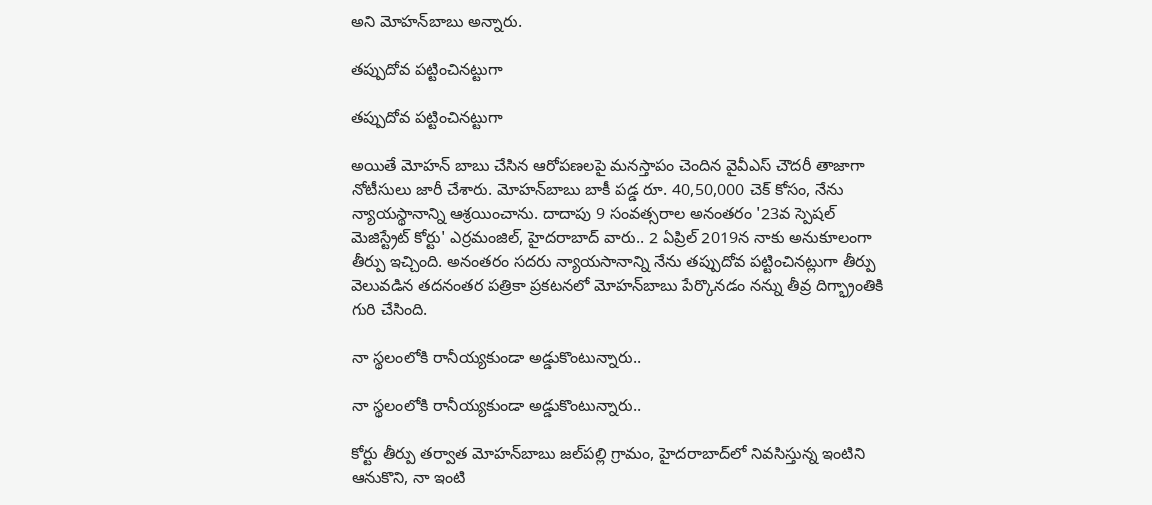అని మోహన్‌బాబు అన్నారు.

తప్పుదోవ పట్టించినట్టుగా

తప్పుదోవ పట్టించినట్టుగా

అయితే మోహన్ బాబు చేసిన ఆరోపణలపై మనస్తాపం చెందిన వైవీఎస్ చౌదరీ తాజాగా నోటీసులు జారీ చేశారు. మోహన్‌బాబు బాకీ పడ్డ రూ. 40,50,000 చెక్‌ కోసం, నేను న్యాయస్థానాన్ని ఆశ్రయించాను. దాదాపు 9 సంవత్సరాల అనంతరం '23వ స్పెషల్‌ మెజిస్ట్రేట్‌ కోర్టు' ఎర్రమంజిల్‌, హైదరాబాద్‌ వారు.. 2 ఏప్రిల్‌ 2019న నాకు అనుకూలంగా తీర్పు ఇచ్చింది. అనంతరం సదరు న్యాయసానాన్ని నేను తప్పుదోవ పట్టించినట్లుగా తీర్పు వెలువడిన తదనంతర పత్రికా ప్రకటనలో మోహన్‌బాబు పేర్కొనడం నన్ను తీవ్ర దిగ్భ్రాంతికి గురి చేసింది.

నా స్థలంలోకి రానీయ్యకుండా అడ్డుకొంటున్నారు..

నా స్థలంలోకి రానీయ్యకుండా అడ్డుకొంటున్నారు..

కోర్టు తీర్పు తర్వాత మోహన్‌బాబు‌ జల్‌పల్లి గ్రామం, హైదరాబాద్‌లో నివసిస్తున్న ఇంటిని ఆనుకొని, నా ఇంటి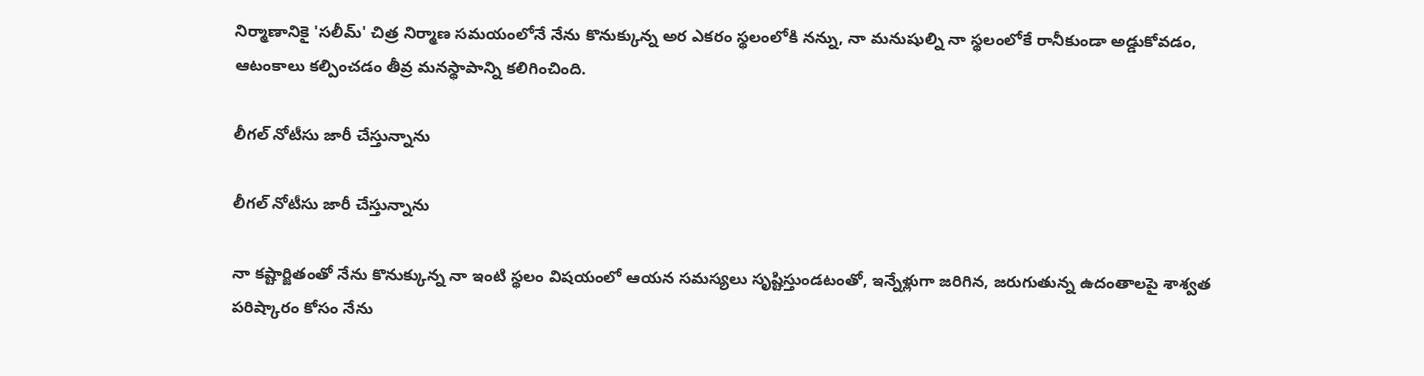నిర్మాణానికై 'సలీమ్‌' చిత్ర నిర్మాణ సమయంలోనే నేను కొనుక్కున్న అర ఎకరం స్థలంలోకి నన్ను, నా మనుషుల్ని నా స్థలంలోకే రానీకుండా అడ్డుకోవడం, ఆటంకాలు కల్పించడం తీవ్ర మనస్థాపాన్ని కలిగించింది.

లీగల్ నోటీసు జారీ చేస్తున్నాను

లీగల్ నోటీసు జారీ చేస్తున్నాను

నా కష్టార్జితంతో నేను కొనుక్కున్న నా ఇంటి స్థలం విషయంలో ఆయన సమస్యలు సృష్టిస్తుండటంతో, ఇన్నేళ్లుగా జరిగిన, జరుగుతున్న ఉదంతాలపై శాశ్వత పరిష్కారం కోసం నేను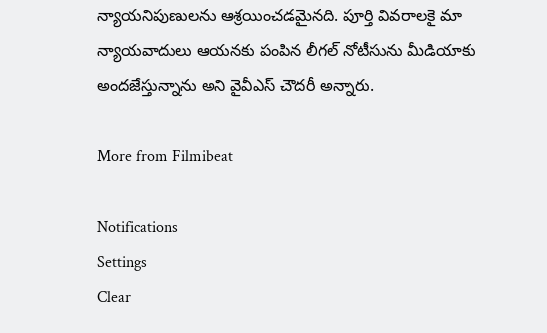న్యాయనిపుణులను ఆశ్రయించడమైనది. పూర్తి వివరాలకై మా న్యాయవాదులు ఆయనకు పంపిన లీగల్‌ నోటీసును మీడియాకు అందజేస్తున్నాను అని వైవీఎస్ చౌదరీ అన్నారు.

More from Filmibeat

Notifications
Settings
Clear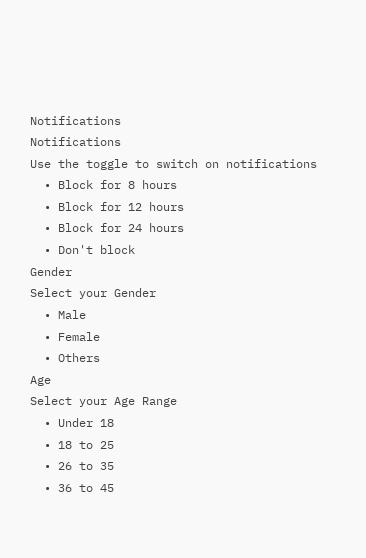Notifications
Notifications
Use the toggle to switch on notifications
  • Block for 8 hours
  • Block for 12 hours
  • Block for 24 hours
  • Don't block
Gender
Select your Gender
  • Male
  • Female
  • Others
Age
Select your Age Range
  • Under 18
  • 18 to 25
  • 26 to 35
  • 36 to 45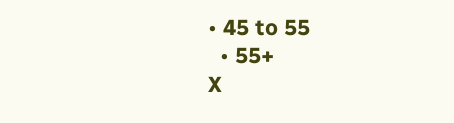• 45 to 55
  • 55+
X